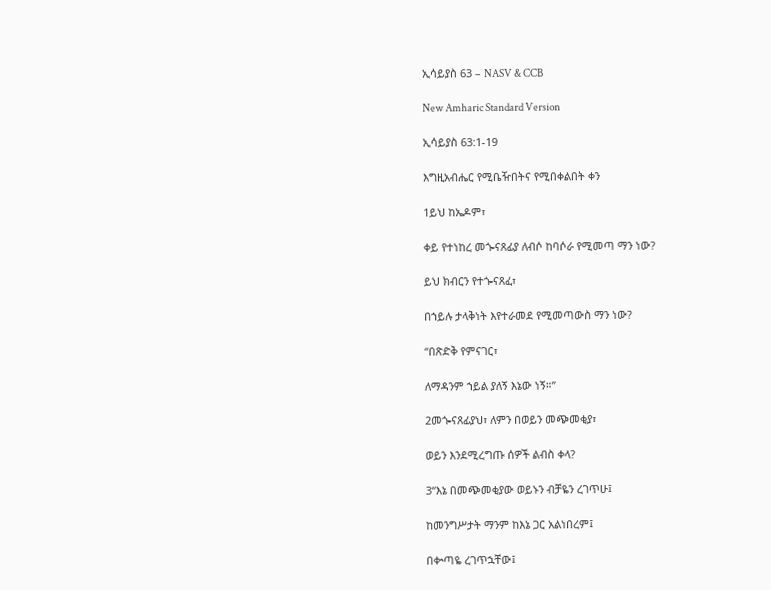ኢሳይያስ 63 – NASV & CCB

New Amharic Standard Version

ኢሳይያስ 63:1-19

እግዚአብሔር የሚቤዥበትና የሚበቀልበት ቀን

1ይህ ከኤዶም፣

ቀይ የተነከረ መጐናጸፊያ ለብሶ ከባሶራ የሚመጣ ማን ነው?

ይህ ክብርን የተጐናጸፈ፣

በኀይሉ ታላቅነት እየተራመደ የሚመጣውስ ማን ነው?

“በጽድቅ የምናገር፣

ለማዳንም ኀይል ያለኝ እኔው ነኝ።”

2መጐናጸፊያህ፣ ለምን በወይን መጭመቂያ፣

ወይን እንደሚረግጡ ሰዎች ልብስ ቀላ?

3“እኔ በመጭመቂያው ወይኑን ብቻዬን ረገጥሁ፤

ከመንግሥታት ማንም ከእኔ ጋር አልነበረም፤

በቍጣዬ ረገጥኋቸው፤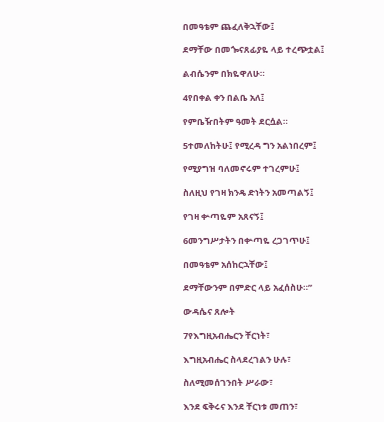በመዓቴም ጨፈለቅኋቸው፤

ደማቸው በመጐናጸፊያዬ ላይ ተረጭቷል፤

ልብሴንም በክዬዋለሁ።

4የበቀል ቀን በልቤ አለ፤

የምቤዥበትም ዓመት ደርሷል።

5ተመለከትሁ፤ የሚረዳ ግን አልነበረም፤

የሚያግዝ ባለመኖሩም ተገረምሁ፤

ስለዚህ የገዛ ክንዴ ድነትን አመጣልኝ፤

የገዛ ቍጣዬም አጸናኝ፤

6መንግሥታትን በቍጣዬ ረጋገጥሁ፤

በመዓቴም አሰከርኋቸው፤

ደማቸውንም በምድር ላይ አፈሰስሁ።”

ውዳሴና ጸሎት

7የእግዚአብሔርን ቸርነት፣

እግዚአብሔር ስላደረገልን ሁሉ፣

ስለሚመሰገንበት ሥራው፣

እንደ ፍቅሩና እንደ ቸርነቱ መጠን፣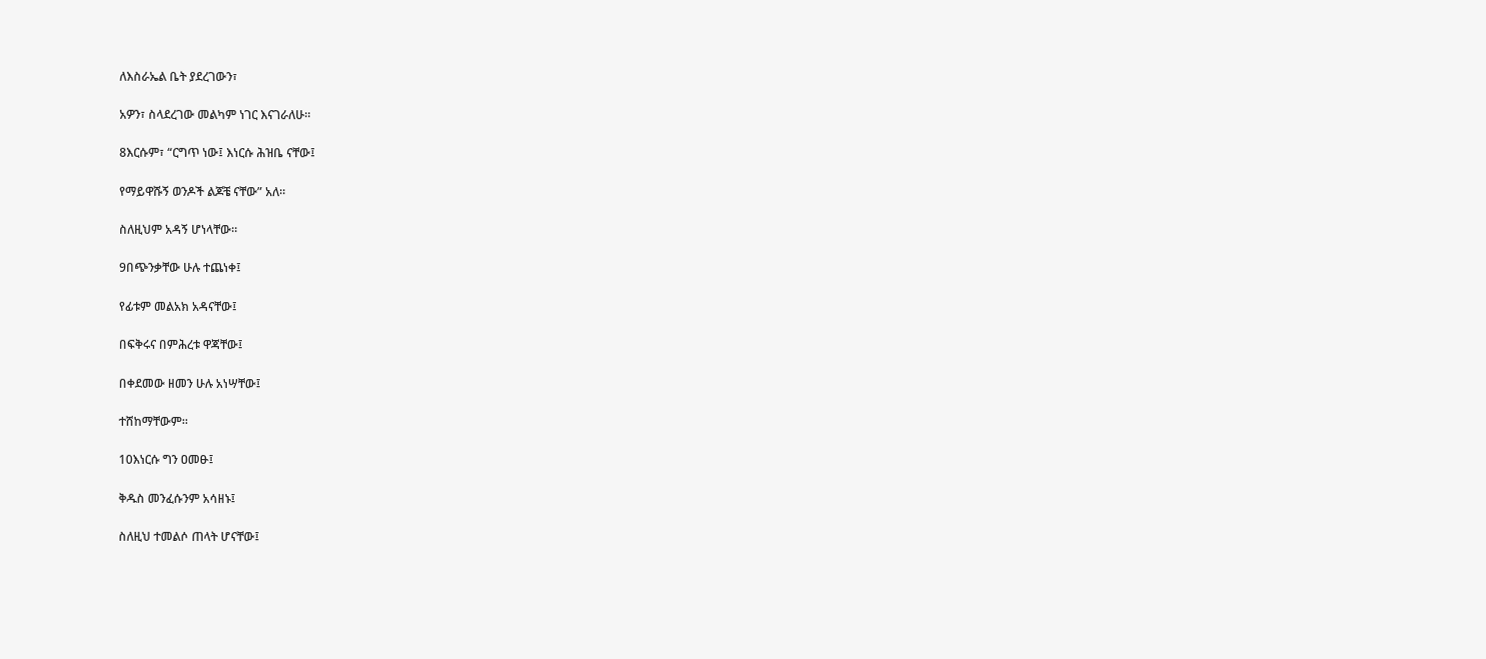ለእስራኤል ቤት ያደረገውን፣

አዎን፣ ስላደረገው መልካም ነገር እናገራለሁ።

8እርሱም፣ “ርግጥ ነው፤ እነርሱ ሕዝቤ ናቸው፤

የማይዋሹኝ ወንዶች ልጆቼ ናቸው” አለ።

ስለዚህም አዳኝ ሆነላቸው።

9በጭንቃቸው ሁሉ ተጨነቀ፤

የፊቱም መልአክ አዳናቸው፤

በፍቅሩና በምሕረቱ ዋጃቸው፤

በቀደመው ዘመን ሁሉ አነሣቸው፤

ተሸከማቸውም።

10እነርሱ ግን ዐመፁ፤

ቅዱስ መንፈሱንም አሳዘኑ፤

ስለዚህ ተመልሶ ጠላት ሆናቸው፤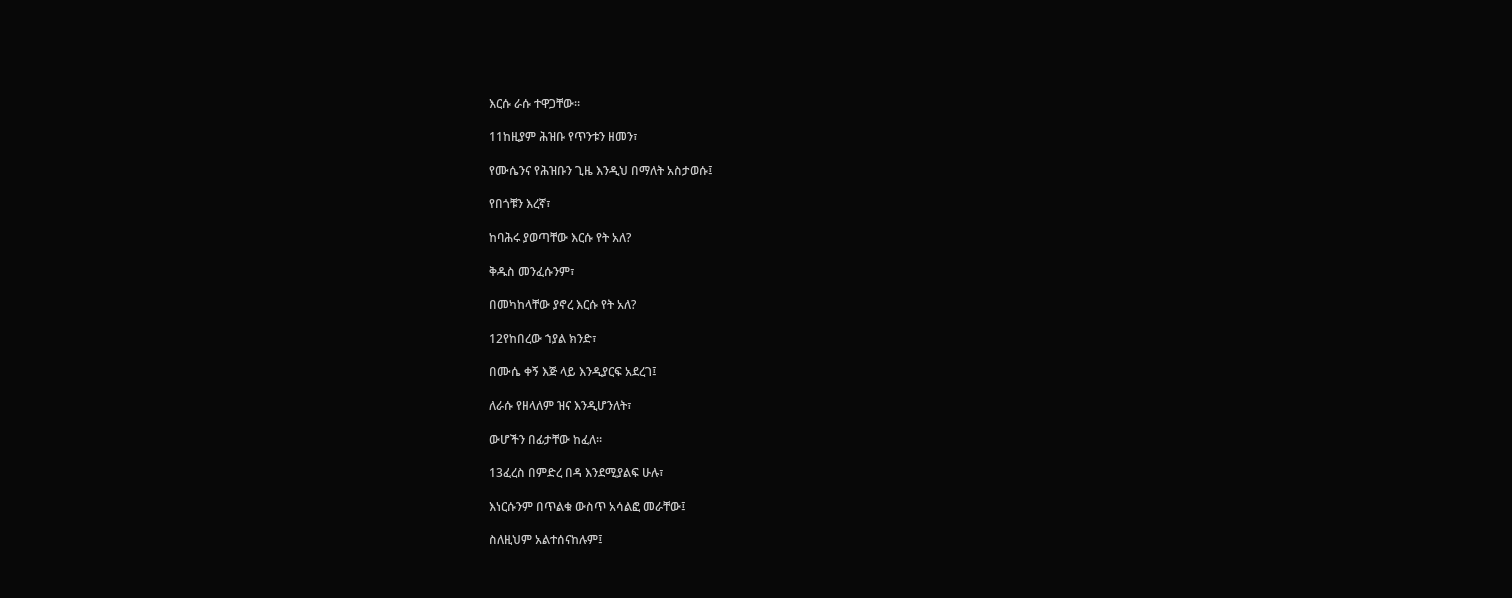እርሱ ራሱ ተዋጋቸው።

11ከዚያም ሕዝቡ የጥንቱን ዘመን፣

የሙሴንና የሕዝቡን ጊዜ እንዲህ በማለት አስታወሱ፤

የበጎቹን እረኛ፣

ከባሕሩ ያወጣቸው እርሱ የት አለ?

ቅዱስ መንፈሱንም፣

በመካከላቸው ያኖረ እርሱ የት አለ?

12የከበረው ኀያል ክንድ፣

በሙሴ ቀኝ እጅ ላይ እንዲያርፍ አደረገ፤

ለራሱ የዘላለም ዝና እንዲሆንለት፣

ውሆችን በፊታቸው ከፈለ።

13ፈረስ በምድረ በዳ እንደሚያልፍ ሁሉ፣

እነርሱንም በጥልቁ ውስጥ አሳልፎ መራቸው፤

ስለዚህም አልተሰናከሉም፤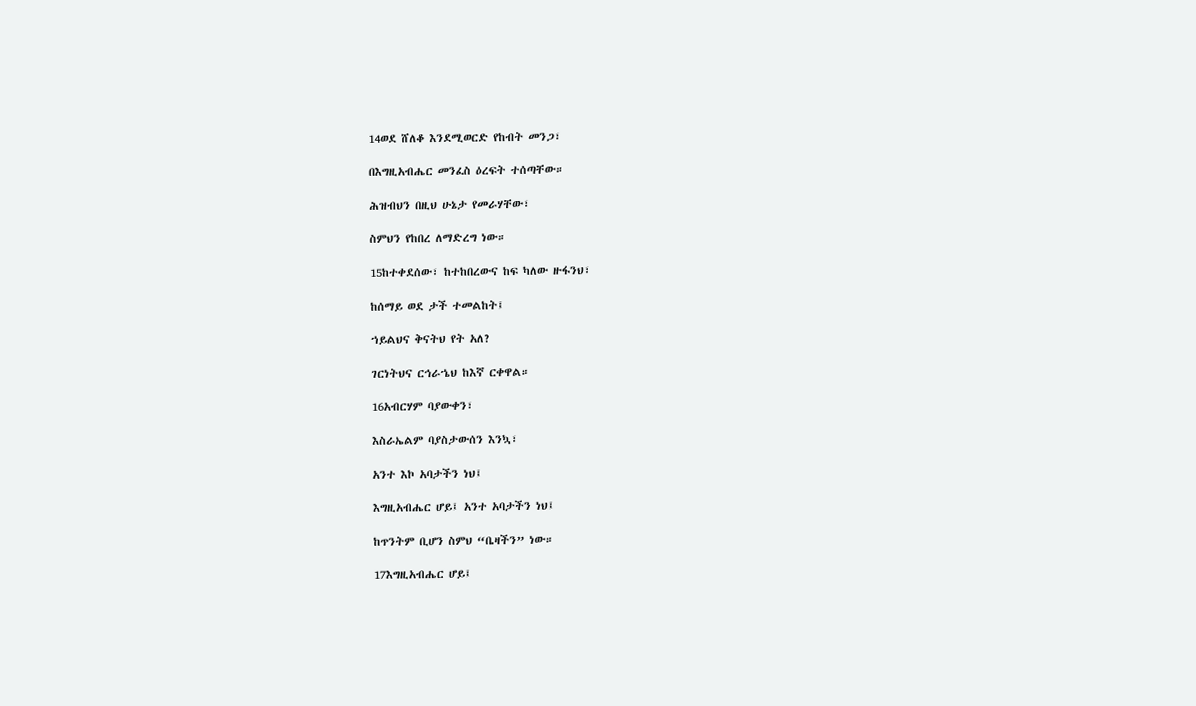14ወደ ሸለቆ እንደሚወርድ የከብት መንጋ፣

በእግዚአብሔር መንፈስ ዕረፍት ተሰጣቸው።

ሕዝብህን በዚህ ሁኔታ የመራሃቸው፣

ስምህን የከበረ ለማድረግ ነው።

15ከተቀደሰው፣ ከተከበረውና ከፍ ካለው ዙፋንህ፣

ከሰማይ ወደ ታች ተመልከት፤

ኀይልህና ቅናትህ የት አለ?

ገርነትህና ርኅራኄህ ከእኛ ርቀዋል።

16አብርሃም ባያውቀን፣

እስራኤልም ባያስታውሰን እንኳ፣

አንተ እኮ አባታችን ነህ፤

እግዚአብሔር ሆይ፤ አንተ አባታችን ነህ፤

ከጥንትም ቢሆን ስምህ “ቤዛችን” ነው።

17እግዚአብሔር ሆይ፤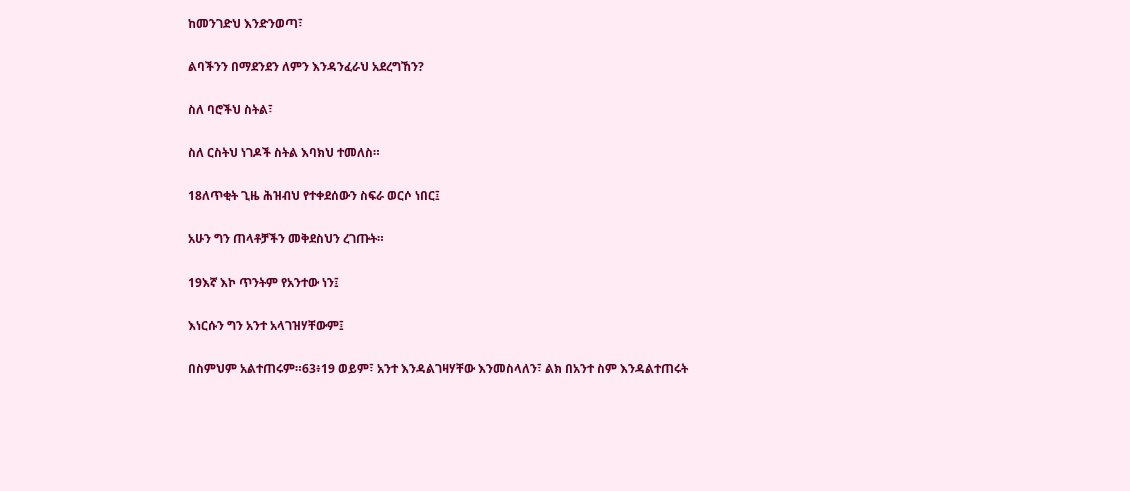ከመንገድህ እንድንወጣ፣

ልባችንን በማደንደን ለምን እንዳንፈራህ አደረግኸን?

ስለ ባሮችህ ስትል፣

ስለ ርስትህ ነገዶች ስትል እባክህ ተመለስ።

18ለጥቂት ጊዜ ሕዝብህ የተቀደሰውን ስፍራ ወርሶ ነበር፤

አሁን ግን ጠላቶቻችን መቅደስህን ረገጡት።

19እኛ እኮ ጥንትም የአንተው ነን፤

እነርሱን ግን አንተ አላገዝሃቸውም፤

በስምህም አልተጠሩም።63፥19 ወይም፣ አንተ እንዳልገዛሃቸው እንመስላለን፣ ልክ በአንተ ስም እንዳልተጠሩት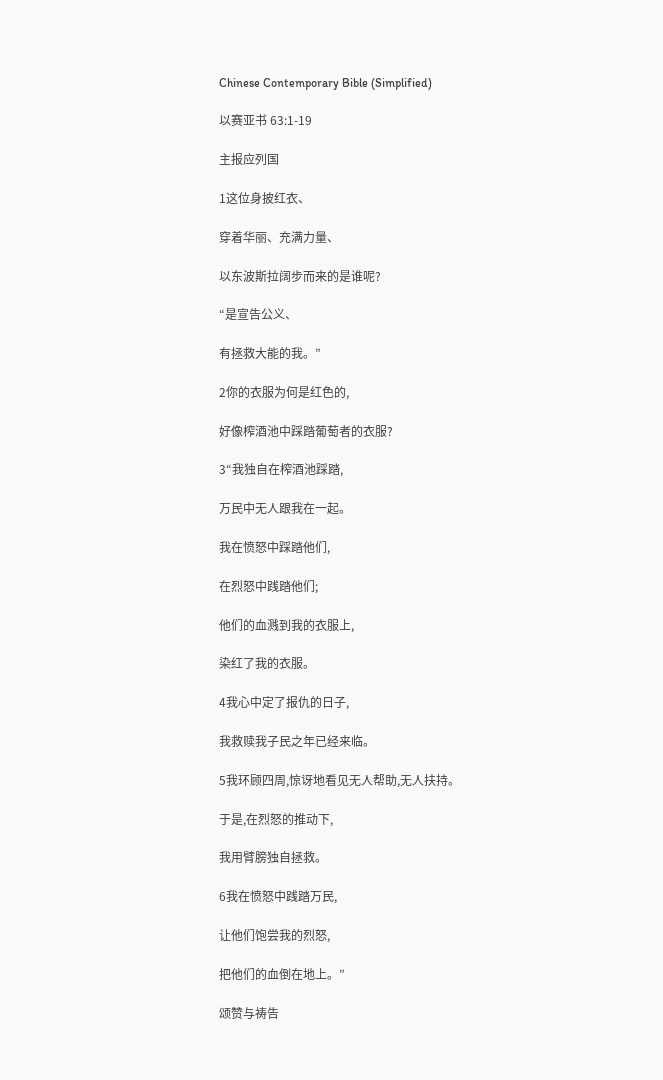Chinese Contemporary Bible (Simplified)

以赛亚书 63:1-19

主报应列国

1这位身披红衣、

穿着华丽、充满力量、

以东波斯拉阔步而来的是谁呢?

“是宣告公义、

有拯救大能的我。”

2你的衣服为何是红色的,

好像榨酒池中踩踏葡萄者的衣服?

3“我独自在榨酒池踩踏,

万民中无人跟我在一起。

我在愤怒中踩踏他们,

在烈怒中践踏他们;

他们的血溅到我的衣服上,

染红了我的衣服。

4我心中定了报仇的日子,

我救赎我子民之年已经来临。

5我环顾四周,惊讶地看见无人帮助,无人扶持。

于是,在烈怒的推动下,

我用臂膀独自拯救。

6我在愤怒中践踏万民,

让他们饱尝我的烈怒,

把他们的血倒在地上。”

颂赞与祷告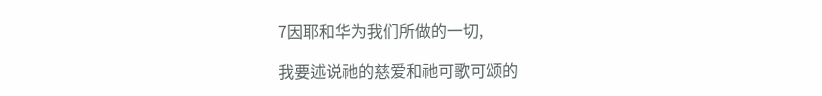7因耶和华为我们所做的一切,

我要述说祂的慈爱和祂可歌可颂的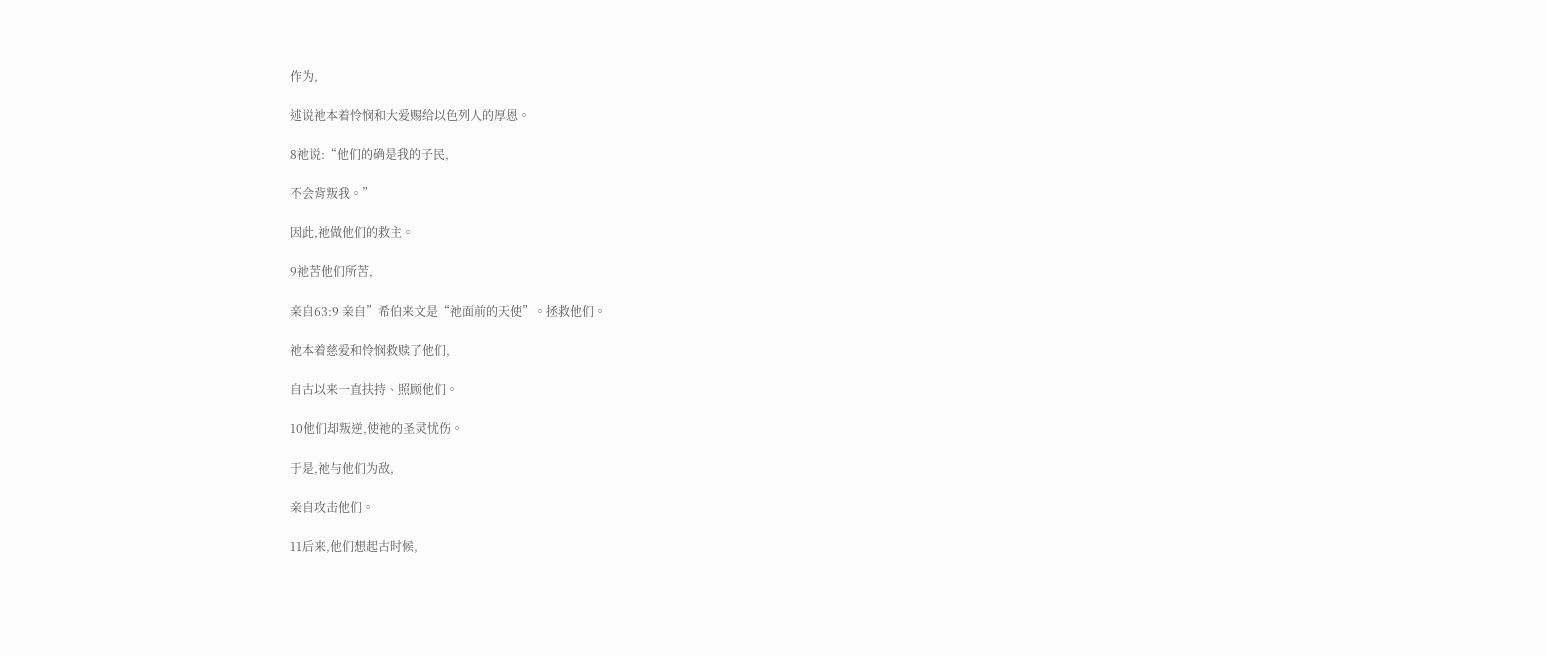作为,

述说祂本着怜悯和大爱赐给以色列人的厚恩。

8祂说:“他们的确是我的子民,

不会背叛我。”

因此,祂做他们的救主。

9祂苦他们所苦,

亲自63:9 亲自”希伯来文是“祂面前的天使”。拯救他们。

祂本着慈爱和怜悯救赎了他们,

自古以来一直扶持、照顾他们。

10他们却叛逆,使祂的圣灵忧伤。

于是,祂与他们为敌,

亲自攻击他们。

11后来,他们想起古时候,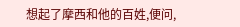想起了摩西和他的百姓,便问,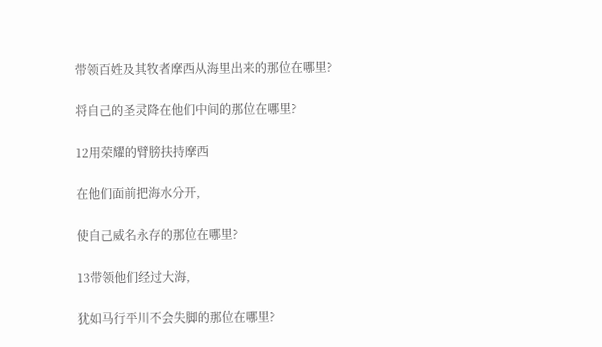带领百姓及其牧者摩西从海里出来的那位在哪里?

将自己的圣灵降在他们中间的那位在哪里?

12用荣耀的臂膀扶持摩西

在他们面前把海水分开,

使自己威名永存的那位在哪里?

13带领他们经过大海,

犹如马行平川不会失脚的那位在哪里?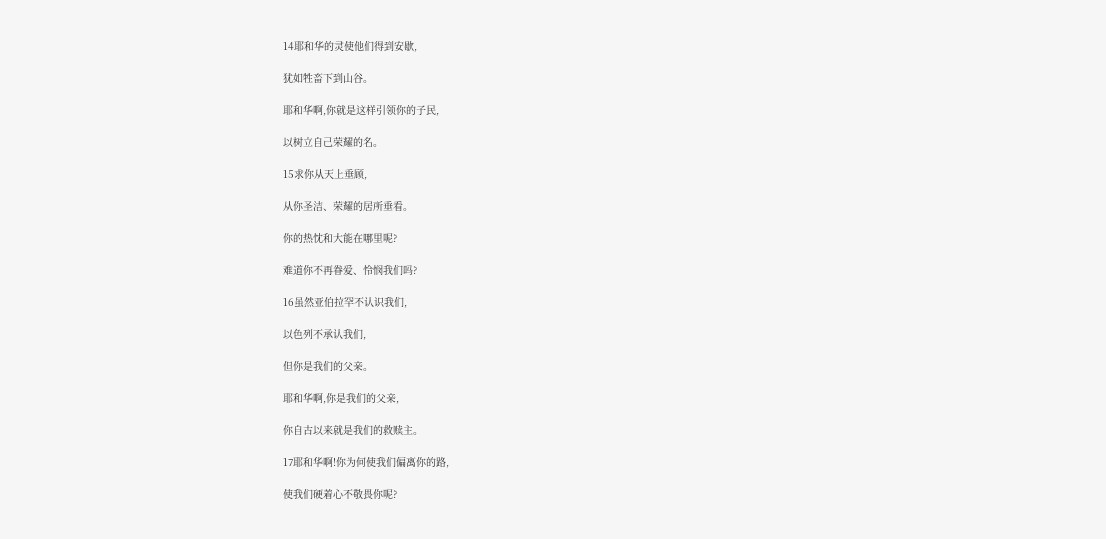14耶和华的灵使他们得到安歇,

犹如牲畜下到山谷。

耶和华啊,你就是这样引领你的子民,

以树立自己荣耀的名。

15求你从天上垂顾,

从你圣洁、荣耀的居所垂看。

你的热忱和大能在哪里呢?

难道你不再眷爱、怜悯我们吗?

16虽然亚伯拉罕不认识我们,

以色列不承认我们,

但你是我们的父亲。

耶和华啊,你是我们的父亲,

你自古以来就是我们的救赎主。

17耶和华啊!你为何使我们偏离你的路,

使我们硬着心不敬畏你呢?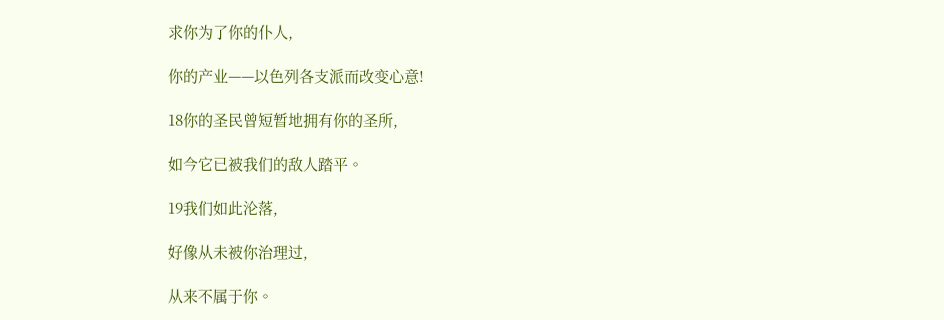求你为了你的仆人,

你的产业——以色列各支派而改变心意!

18你的圣民曾短暂地拥有你的圣所,

如今它已被我们的敌人踏平。

19我们如此沦落,

好像从未被你治理过,

从来不属于你。